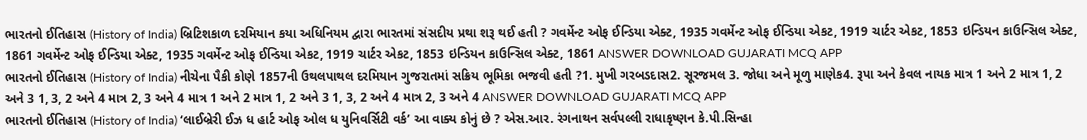ભારતનો ઈતિહાસ (History of India) બ્રિટિશકાળ દરમિયાન કયા અધિનિયમ દ્વારા ભારતમાં સંસદીય પ્રથા શરૂ થઈ હતી ? ગવર્મેન્ટ ઓફ ઈન્ડિયા એક્ટ, 1935 ગવર્મેન્ટ ઓફ ઈન્ડિયા એકટ, 1919 ચાર્ટર એકટ, 1853 ઇન્ડિયન કાઉન્સિલ એક્ટ, 1861 ગવર્મેન્ટ ઓફ ઈન્ડિયા એક્ટ, 1935 ગવર્મેન્ટ ઓફ ઈન્ડિયા એકટ, 1919 ચાર્ટર એકટ, 1853 ઇન્ડિયન કાઉન્સિલ એક્ટ, 1861 ANSWER DOWNLOAD GUJARATI MCQ APP
ભારતનો ઈતિહાસ (History of India) નીચેના પૈકી કોણે 1857ની ઉથલપાથલ દરમિયાન ગુજરાતમાં સક્રિય ભૂમિકા ભજવી હતી ?1. મુખી ગરબડદાસ2. સૂરજમલ 3. જોધા અને મૂળુ માણેક4. રૂપા અને કેવલ નાયક માત્ર 1 અને 2 માત્ર 1, 2 અને 3 1, 3, 2 અને 4 માત્ર 2, 3 અને 4 માત્ર 1 અને 2 માત્ર 1, 2 અને 3 1, 3, 2 અને 4 માત્ર 2, 3 અને 4 ANSWER DOWNLOAD GUJARATI MCQ APP
ભારતનો ઈતિહાસ (History of India) ‘લાઈબ્રેરી ઈઝ ધ હાર્ટ ઓફ ઓલ ધ યુનિવર્સિટી વર્ક’ આ વાક્ય કોનું છે ? એસ.આર. રંગનાથન સર્વપલ્લી રાધાકૃષ્ણન કે.પી.સિન્હા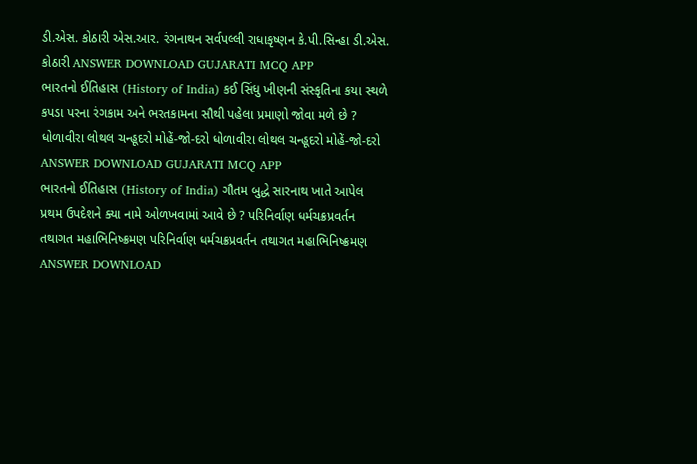ડી.એસ. કોઠારી એસ.આર. રંગનાથન સર્વપલ્લી રાધાકૃષ્ણન કે.પી.સિન્હા ડી.એસ. કોઠારી ANSWER DOWNLOAD GUJARATI MCQ APP
ભારતનો ઈતિહાસ (History of India) કઈ સિંધુ ખીણની સંસ્કૃતિના કયા સ્થળે કપડા પરના રંગકામ અને ભરતકામના સૌથી પહેલા પ્રમાણો જોવા મળે છે ? ધોળાવીરા લોથલ ચન્હૂદરો મોહેં-જો-દરો ધોળાવીરા લોથલ ચન્હૂદરો મોહેં-જો-દરો ANSWER DOWNLOAD GUJARATI MCQ APP
ભારતનો ઈતિહાસ (History of India) ગૌતમ બુદ્ધે સારનાથ ખાતે આપેલ પ્રથમ ઉપદેશને ક્યા નામે ઓળખવામાં આવે છે ? પરિનિર્વાણ ધર્મચક્રપ્રવર્તન તથાગત મહાભિનિષ્ક્રમણ પરિનિર્વાણ ધર્મચક્રપ્રવર્તન તથાગત મહાભિનિષ્ક્રમણ ANSWER DOWNLOAD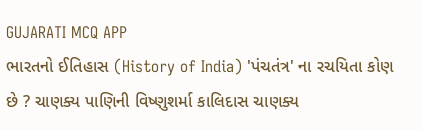GUJARATI MCQ APP
ભારતનો ઈતિહાસ (History of India) 'પંચતંત્ર' ના રચયિતા કોણ છે ? ચાણક્ય પાણિની વિષ્ણુશર્મા કાલિદાસ ચાણક્ય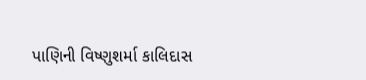પાણિની વિષ્ણુશર્મા કાલિદાસ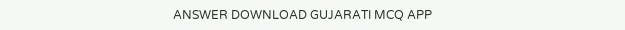ANSWER DOWNLOAD GUJARATI MCQ APP